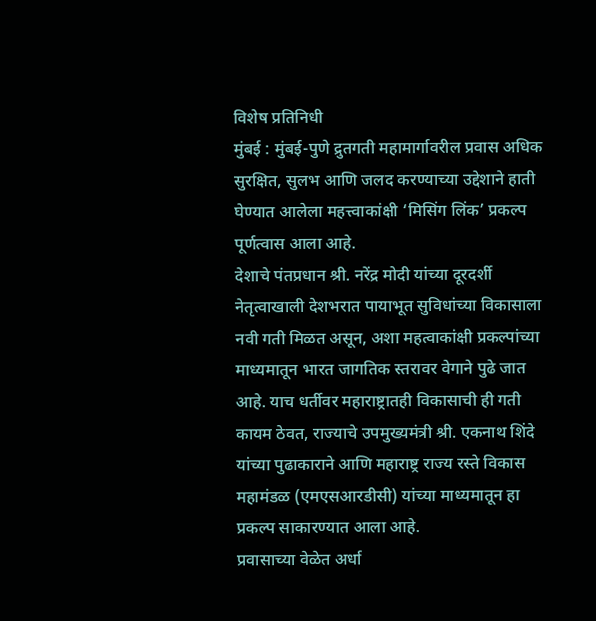विशेष प्रतिनिधी
मुंबई : मुंबई-पुणे द्रुतगती महामार्गावरील प्रवास अधिक सुरक्षित, सुलभ आणि जलद करण्याच्या उद्देशाने हाती घेण्यात आलेला महत्त्वाकांक्षी ‘मिसिंग लिंक’ प्रकल्प पूर्णत्वास आला आहे.
देशाचे पंतप्रधान श्री. नरेंद्र मोदी यांच्या दूरदर्शी नेतृत्वाखाली देशभरात पायाभूत सुविधांच्या विकासाला नवी गती मिळत असून, अशा महत्वाकांक्षी प्रकल्पांच्या माध्यमातून भारत जागतिक स्तरावर वेगाने पुढे जात आहे. याच धर्तीवर महाराष्ट्रातही विकासाची ही गती कायम ठेवत, राज्याचे उपमुख्यमंत्री श्री. एकनाथ शिंदे यांच्या पुढाकाराने आणि महाराष्ट्र राज्य रस्ते विकास महामंडळ (एमएसआरडीसी) यांच्या माध्यमातून हा प्रकल्प साकारण्यात आला आहे.
प्रवासाच्या वेळेत अर्धा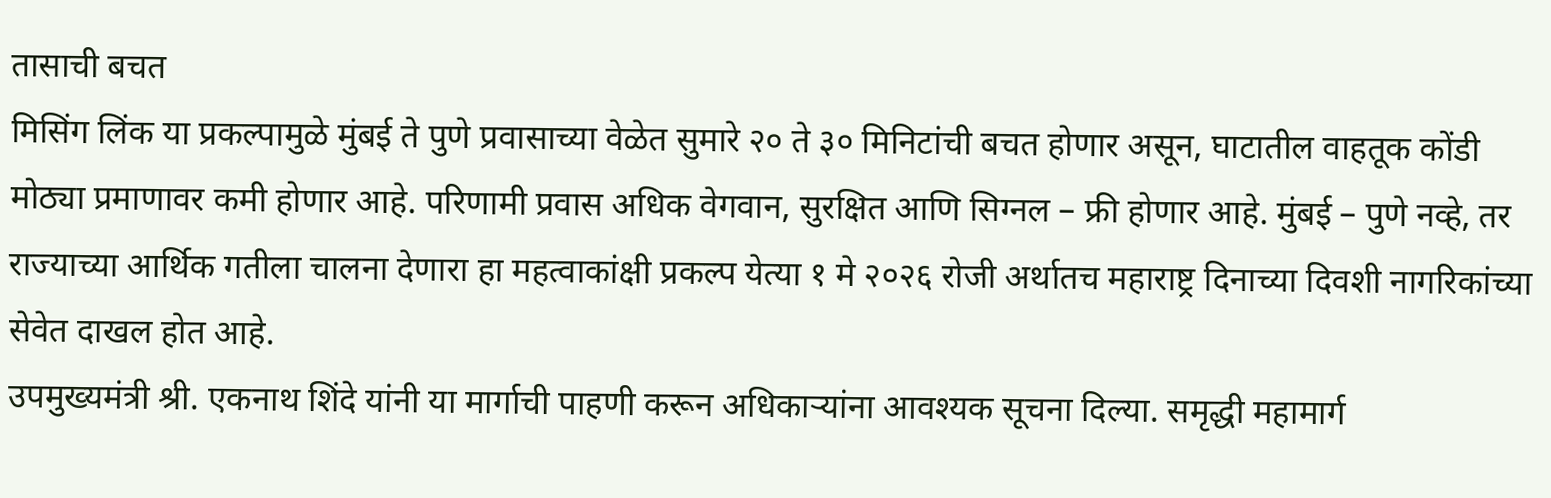तासाची बचत
मिसिंग लिंक या प्रकल्पामुळे मुंबई ते पुणे प्रवासाच्या वेळेत सुमारे २० ते ३० मिनिटांची बचत होणार असून, घाटातील वाहतूक कोंडी मोठ्या प्रमाणावर कमी होणार आहे. परिणामी प्रवास अधिक वेगवान, सुरक्षित आणि सिग्नल – फ्री होणार आहे. मुंबई – पुणे नव्हे, तर राज्याच्या आर्थिक गतीला चालना देणारा हा महत्वाकांक्षी प्रकल्प येत्या १ मे २०२६ रोजी अर्थातच महाराष्ट्र दिनाच्या दिवशी नागरिकांच्या सेवेत दाखल होत आहे.
उपमुख्यमंत्री श्री. एकनाथ शिंदे यांनी या मार्गाची पाहणी करून अधिकाऱ्यांना आवश्यक सूचना दिल्या. समृद्धी महामार्ग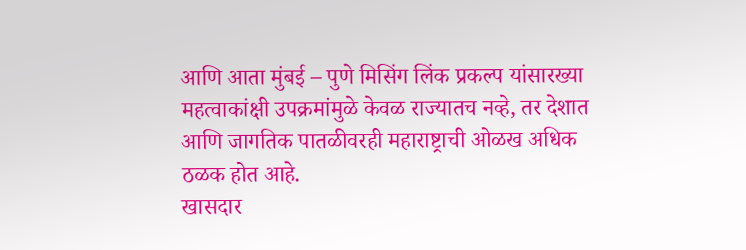आणि आता मुंबई – पुणे मिसिंग लिंक प्रकल्प यांसारख्या महत्वाकांक्षी उपक्रमांमुळे केवळ राज्यातच नव्हे, तर देशात आणि जागतिक पातळीवरही महाराष्ट्राची ओळख अधिक ठळक होत आहे.
खासदार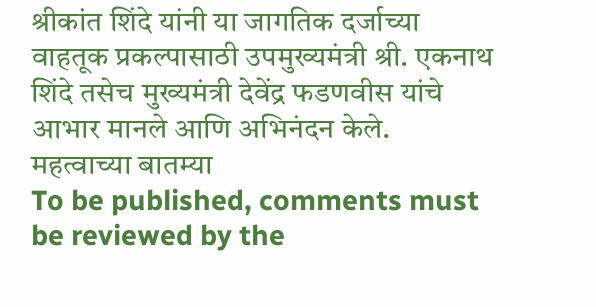श्रीकांत शिंदे यांनी या जागतिक दर्जाच्या वाहतूक प्रकल्पासाठी उपमुख्यमंत्री श्री. एकनाथ शिंदे तसेच मुख्यमंत्री देवेंद्र फडणवीस यांचे आभार मानले आणि अभिनंदन केले.
महत्वाच्या बातम्या
To be published, comments must be reviewed by the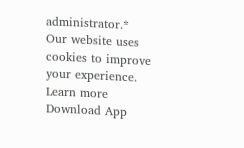administrator.*
Our website uses cookies to improve your experience. Learn more
Download App